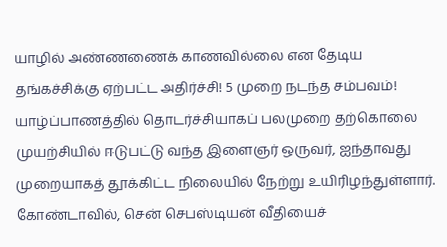யாழில் அண்ணணைக் காணவில்லை என தேடிய தங்கச்சிக்கு ஏற்பட்ட அதிர்ச்சி! 5 முறை நடந்த சம்பவம்!
யாழ்ப்பாணத்தில் தொடர்ச்சியாகப் பலமுறை தற்கொலை முயற்சியில் ஈடுபட்டு வந்த இளைஞர் ஒருவர், ஐந்தாவது முறையாகத் தூக்கிட்ட நிலையில் நேற்று உயிரிழந்துள்ளார். கோண்டாவில், சென் செபஸ்டியன் வீதியைச்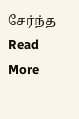சேர்ந்த
Read More